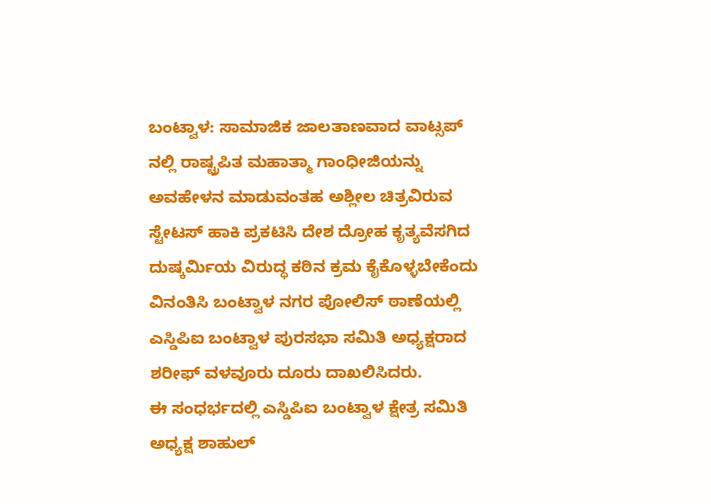ಬಂಟ್ವಾಳ: ಸಾಮಾಜಿಕ ಜಾಲತಾಣವಾದ ವಾಟ್ಸಪ್ ನಲ್ಲಿ ರಾಷ್ಟ್ರಪಿತ ಮಹಾತ್ಮಾ ಗಾಂಧೀಜಿಯನ್ನು ಅವಹೇಳನ ಮಾಡುವಂತಹ ಅಶ್ಲೀಲ ಚಿತ್ರವಿರುವ ಸ್ಟೇಟಸ್ ಹಾಕಿ ಪ್ರಕಟಿಸಿ ದೇಶ ದ್ರೋಹ ಕೃತ್ಯವೆಸಗಿದ ದುಷ್ಕರ್ಮಿಯ ವಿರುದ್ಧ ಕಠಿನ ಕ್ರಮ ಕೈಕೊಳ್ಳಬೇಕೆಂದು ವಿನಂತಿಸಿ ಬಂಟ್ವಾಳ ನಗರ ಪೋಲಿಸ್ ಠಾಣೆಯಲ್ಲಿ ಎಸ್ಡಿಪಿಐ ಬಂಟ್ವಾಳ ಪುರಸಭಾ ಸಮಿತಿ ಅಧ್ಯಕ್ಷರಾದ ಶರೀಫ್ ವಳವೂರು ದೂರು ದಾಖಲಿಸಿದರು.
ಈ ಸಂಧರ್ಭದಲ್ಲಿ ಎಸ್ಡಿಪಿಐ ಬಂಟ್ವಾಳ ಕ್ಷೇತ್ರ ಸಮಿತಿ ಅಧ್ಯಕ್ಷ ಶಾಹುಲ್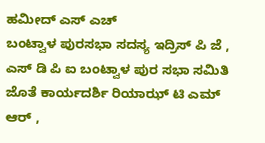ಹಮೀದ್ ಎಸ್ ಎಚ್
ಬಂಟ್ವಾಳ ಪುರಸಭಾ ಸದಸ್ಯ ಇದ್ರಿಸ್ ಪಿ ಜೆ , ಎಸ್ ಡಿ ಪಿ ಐ ಬಂಟ್ವಾಳ ಪುರ ಸಭಾ ಸಮಿತಿ ಜೊತೆ ಕಾರ್ಯದರ್ಶಿ ರಿಯಾಝ್ ಟಿ ಎಮ್ ಆರ್ ,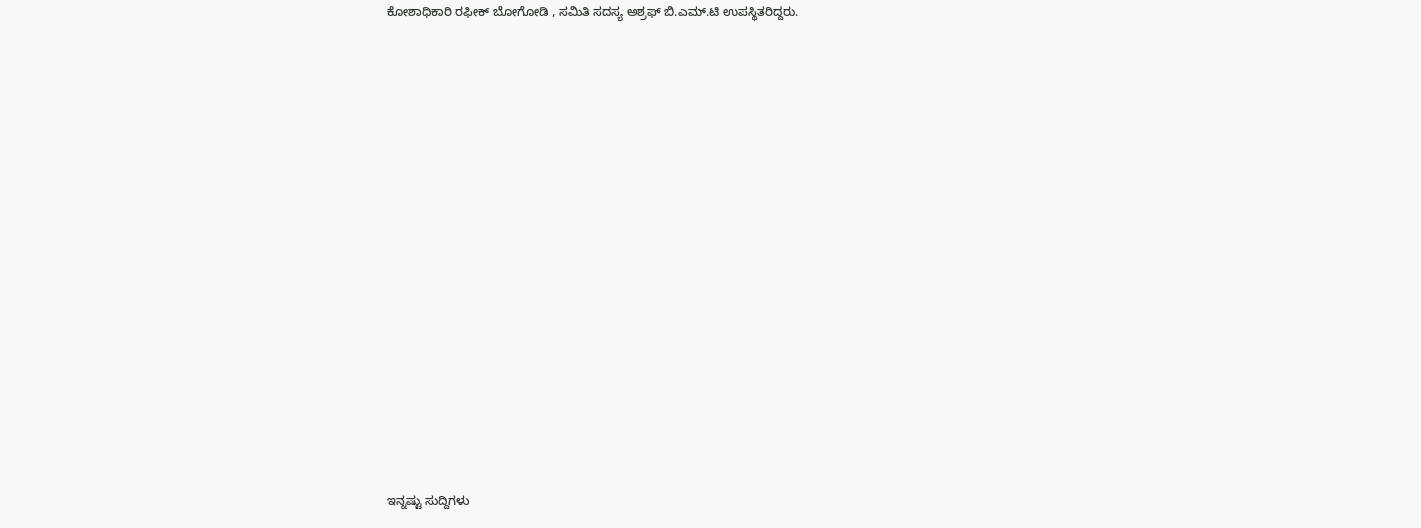ಕೋಶಾಧಿಕಾರಿ ರಫೀಕ್ ಬೋಗೋಡಿ , ಸಮಿತಿ ಸದಸ್ಯ ಅಶ್ರಫ್ ಬಿ.ಎಮ್.ಟಿ ಉಪಸ್ಥಿತರಿದ್ದರು.
















ಇನ್ನಷ್ಟು ಸುದ್ದಿಗಳು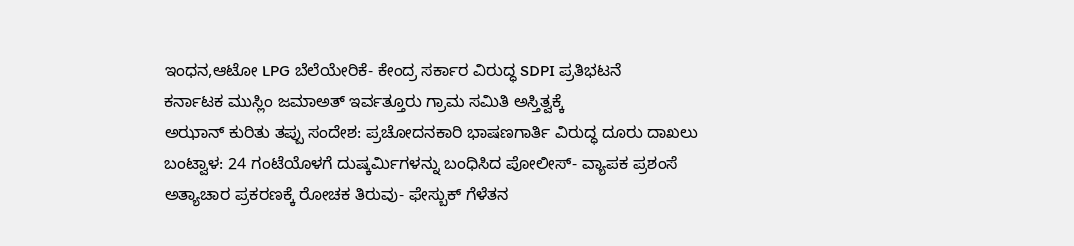ಇಂಧನ,ಆಟೋ LPG ಬೆಲೆಯೇರಿಕೆ- ಕೇಂದ್ರ ಸರ್ಕಾರ ವಿರುದ್ಧ SDPI ಪ್ರತಿಭಟನೆ
ಕರ್ನಾಟಕ ಮುಸ್ಲಿಂ ಜಮಾಅತ್ ಇರ್ವತ್ತೂರು ಗ್ರಾಮ ಸಮಿತಿ ಅಸ್ತಿತ್ವಕ್ಕೆ
ಅಝಾನ್ ಕುರಿತು ತಪ್ಪು ಸಂದೇಶ: ಪ್ರಚೋದನಕಾರಿ ಭಾಷಣಗಾರ್ತಿ ವಿರುದ್ಧ ದೂರು ದಾಖಲು
ಬಂಟ್ವಾಳ: 24 ಗಂಟೆಯೊಳಗೆ ದುಷ್ಕರ್ಮಿಗಳನ್ನು ಬಂಧಿಸಿದ ಪೋಲೀಸ್- ವ್ಯಾಪಕ ಪ್ರಶಂಸೆ
ಅತ್ಯಾಚಾರ ಪ್ರಕರಣಕ್ಕೆ ರೋಚಕ ತಿರುವು- ಫೇಸ್ಬುಕ್ ಗೆಳೆತನ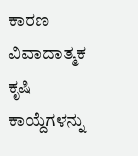ಕಾರಣ
ವಿವಾದಾತ್ಮಕ ಕೃಷಿ ಕಾಯ್ದೆಗಳನ್ನು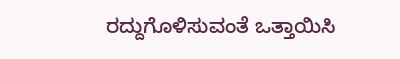ರದ್ದುಗೊಳಿಸುವಂತೆ ಒತ್ತಾಯಿಸಿ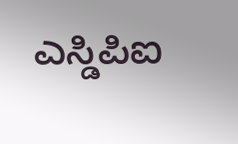ಎಸ್ಡಿಪಿಐ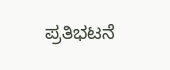ಪ್ರತಿಭಟನೆ